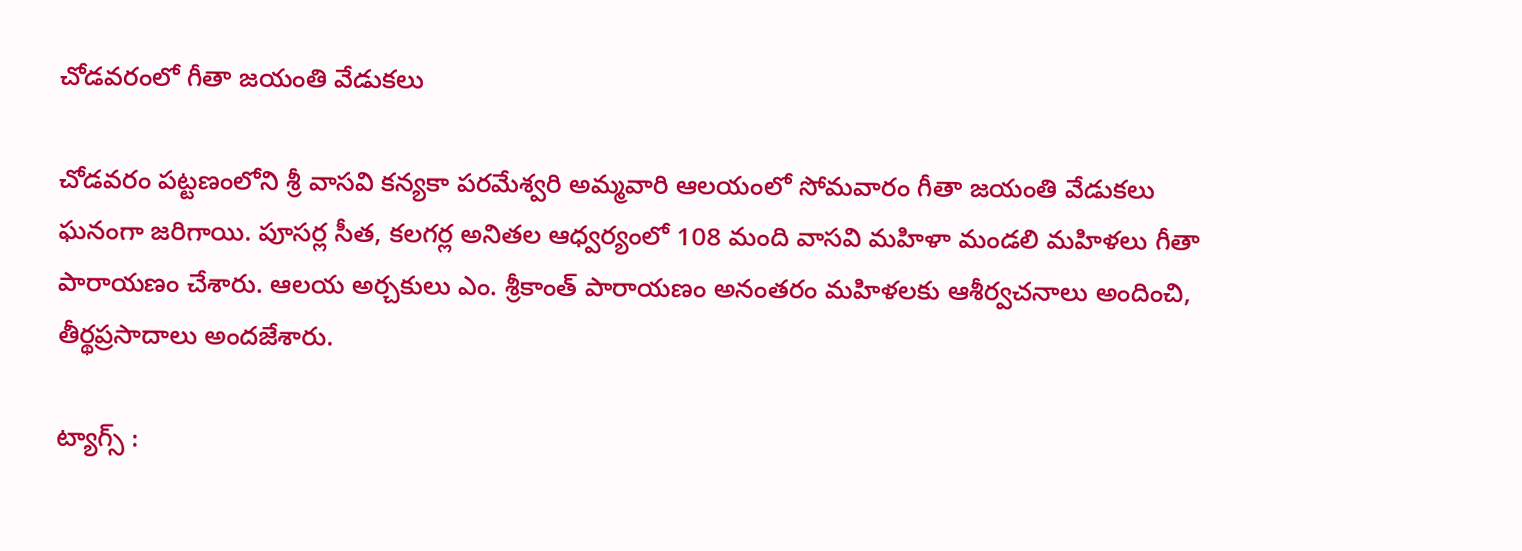చోడవరంలో గీతా జయంతి వేడుకలు

చోడవరం పట్టణంలోని శ్రీ వాసవి కన్యకా పరమేశ్వరి అమ్మవారి ఆలయంలో సోమవారం గీతా జయంతి వేడుకలు ఘనంగా జరిగాయి. పూసర్ల సీత, కలగర్ల అనితల ఆధ్వర్యంలో 108 మంది వాసవి మహిళా మండలి మహిళలు గీతా పారాయణం చేశారు. ఆలయ అర్చకులు ఎం. శ్రీకాంత్ పారాయణం అనంతరం మహిళలకు ఆశీర్వచనాలు అందించి, తీర్థప్రసాదాలు అందజేశారు.

ట్యాగ్స్ :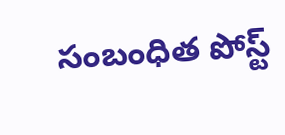సంబంధిత పోస్ట్